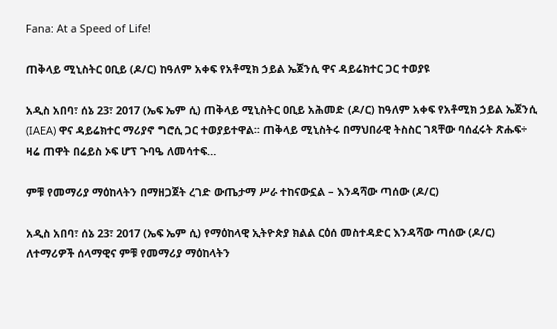Fana: At a Speed of Life!

ጠቅላይ ሚኒስትር ዐቢይ (ዶ/ር) ከዓለም አቀፍ የአቶሚክ ኃይል ኤጀንሲ ዋና ዳይሬክተር ጋር ተወያዩ

አዲስ አበባ፣ ሰኔ 23፣ 2017 (ኤፍ ኤም ሲ) ጠቅላይ ሚኒስትር ዐቢይ አሕመድ (ዶ/ር) ከዓለም አቀፍ የአቶሚክ ኃይል ኤጀንሲ (IAEA) ዋና ዳይሬክተር ማሪያኖ ግሮሲ ጋር ተወያይተዋል፡፡ ጠቅላይ ሚኒስትሩ በማህበራዊ ትስስር ገጻቸው ባሰፈሩት ጽሑፍ÷ ዛሬ ጠዋት በሬይስ ኦፍ ሆፕ ጉባዔ ለመሳተፍ…

ምቹ የመማሪያ ማዕከላትን በማዘጋጀት ረገድ ውጤታማ ሥራ ተከናውኗል – እንዳሻው ጣሰው (ዶ/ር)

አዲስ አበባ፣ ሰኔ 23፣ 2017 (ኤፍ ኤም ሲ) የማዕከላዊ ኢትዮጵያ ክልል ርዕሰ መስተዳድር እንዳሻው ጣሰው (ዶ/ር) ለተማሪዎች ሰላማዊና ምቹ የመማሪያ ማዕከላትን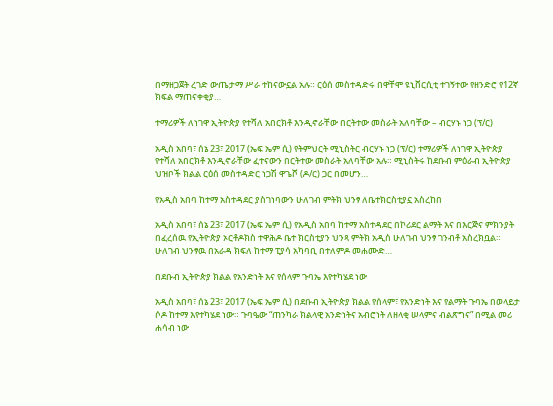በማዘጋጀት ረገድ ውጤታማ ሥራ ተከናውኗል አሉ። ርዕሰ መስተዳድሩ በዋቸሞ ዩኒቨርሲቲ ተገኝተው የዘንድሮ የ12ኛ ክፍል ማጠናቀቂያ…

ተማሪዎች ለነገዋ ኢትዮጵያ የተሻለ አበርክቶ እንዲኖራቸው በርትተው መስራት አለባቸው – ብርሃኑ ነጋ (ፕ/ር)

አዲስ አበባ፣ ሰኔ 23፣ 2017 (ኤፍ ኤም ሲ) የትምህርት ሚኒስትር ብርሃኑ ነጋ (ፕ/ር) ተማሪዎች ለነገዋ ኢትዮጵያ የተሻለ አበርክቶ እንዲኖራቸው ፈተናውን በርትተው መስራት አለባቸው አሉ። ሚኒስትሩ ከደቡብ ምዕራብ ኢትዮጵያ ህዝቦች ክልል ርዕሰ መስተዳድር ነጋሽ ዋጌሾ (ዶ/ር) ጋር በመሆን…

የአዲስ አበባ ከተማ አስተዳደር ያስገነባውን ሁለገብ ምትክ ህንፃ ለቤተክርስቲያኗ አስረከበ

አዲስ አበባ፣ ሰኔ 23፣ 2017 (ኤፍ ኤም ሲ) የአዲስ አበባ ከተማ አስተዳደር በኮሪደር ልማት እና በእርጅና ምክንያት በፈረሰዉ የኢትዮጵያ ኦርቶዶክስ ተዋሕዶ ቤተ ክርስቲያን ህንጻ ምትክ አዲስ ሁለገብ ህንፃ ገንብቶ አስረክቧል። ሁለገብ ህንፃዉ በአራዳ ክፍለ ከተማ ፒያሳ አካባቢ በተለምዶ መሐሙድ…

በደቡብ ኢትዮጵያ ክልል የአንድነት እና የሰላም ጉባኤ እየተካሄደ ነው

አዲስ አበባ፣ ሰኔ 23፣ 2017 (ኤፍ ኤም ሲ) በደቡብ ኢትዮጵያ ክልል የሰላም፣ የአንድነት እና የልማት ጉባኤ በወላይታ ሶዶ ከተማ እየተካሄደ ነው። ጉባዔው “ጠንካራ ክልላዊ አንድነትና አብሮነት ለዘላቂ ሠላምና ብልጽግና” በሚል መሪ ሐሳብ ነው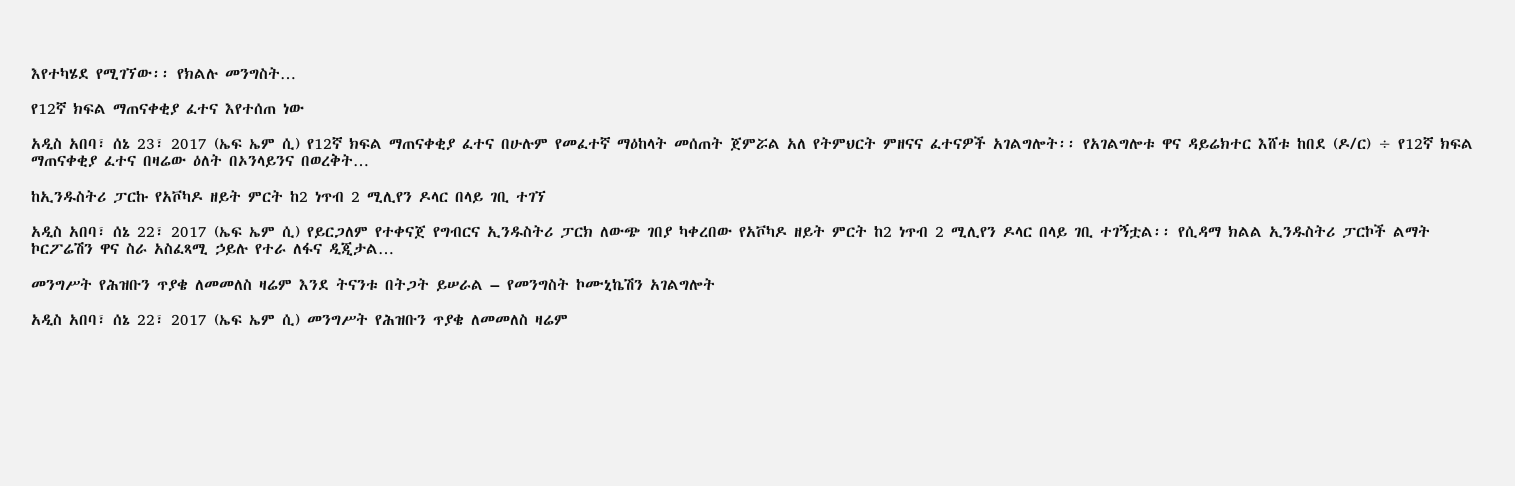እየተካሄደ የሚገኘው፡፡ የክልሉ መንግስት…

የ12ኛ ክፍል ማጠናቀቂያ ፈተና እየተሰጠ ነው

አዲስ አበባ፣ ሰኔ 23፣ 2017 (ኤፍ ኤም ሲ) የ12ኛ ክፍል ማጠናቀቂያ ፈተና በሁሉም የመፈተኛ ማዕከላት መሰጠት ጀምሯል አለ የትምህርት ምዘናና ፈተናዎች አገልግሎት፡፡ የአገልግሎቱ ዋና ዳይሬክተር እሸቱ ከበደ (ዶ/ር) ÷ የ12ኛ ክፍል ማጠናቀቂያ ፈተና በዛሬው ዕለት በኦንላይንና በወረቅት…

ከኢንዱስትሪ ፓርኩ የአቮካዶ ዘይት ምርት ከ2 ነጥብ 2 ሚሊየን ዶላር በላይ ገቢ ተገኘ

አዲስ አበባ፣ ሰኔ 22፣ 2017 (ኤፍ ኤም ሲ) የይርጋለም የተቀናጀ የግብርና ኢንዱስትሪ ፓርክ ለውጭ ገበያ ካቀረበው የአቮካዶ ዘይት ምርት ከ2 ነጥብ 2 ሚሊየን ዶላር በላይ ገቢ ተገኝቷል፡፡ የሲዳማ ክልል ኢንዱስትሪ ፓርኮች ልማት ኮርፖሬሽን ዋና ስራ አስፈጻሚ ኃይሉ የተራ ለፋና ዲጂታል…

መንግሥት የሕዝቡን ጥያቄ ለመመለስ ዛሬም እንደ ትናንቱ በትጋት ይሠራል – የመንግስት ኮሙኒኬሽን አገልግሎት

አዲስ አበባ፣ ሰኔ 22፣ 2017 (ኤፍ ኤም ሲ) መንግሥት የሕዝቡን ጥያቄ ለመመለስ ዛሬም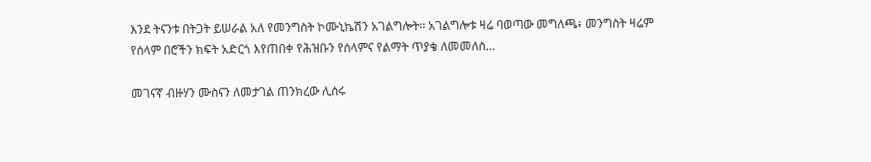እንደ ትናንቱ በትጋት ይሠራል አለ የመንግስት ኮሙኒኬሽን አገልግሎት፡፡ አገልግሎቱ ዛሬ ባወጣው መግለጫ፥ መንግስት ዛሬም የሰላም በሮችን ክፍት አድርጎ እየጠበቀ የሕዝቡን የሰላምና የልማት ጥያቄ ለመመለስ…

መገናኛ ብዙሃን ሙስናን ለመታገል ጠንክረው ሊሰሩ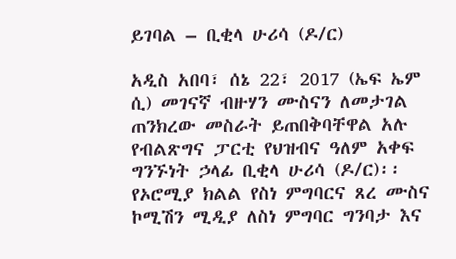ይገባል – ቢቂላ ሁሪሳ (ዶ/ር)

አዲስ አበባ፣ ሰኔ 22፣ 2017 (ኤፍ ኤም ሲ) መገናኛ ብዙሃን ሙስናን ለመታገል ጠንክረው መስራት ይጠበቅባቸዋል አሉ የብልጽግና ፓርቲ የህዝብና ዓለም አቀፍ ግንኙነት ኃላፊ ቢቂላ ሁሪሳ (ዶ/ር)፡፡ የኦሮሚያ ክልል የስነ ምግባርና ጸረ ሙስና ኮሚሽን ሚዲያ ለስነ ምግባር ግንባታ እና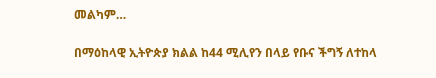መልካም…

በማዕከላዊ ኢትዮጵያ ክልል ከ44 ሚሊየን በላይ የቡና ችግኝ ለተከላ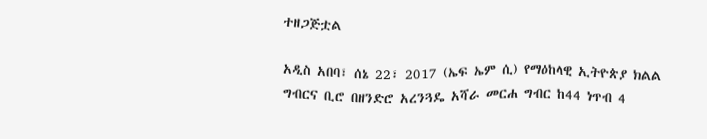ተዘጋጅቷል

አዲስ አበባ፣ ሰኔ 22፣ 2017 (ኤፍ ኤም ሲ) የማዕከላዊ ኢትዮጵያ ክልል ግብርና ቢሮ በዘንድሮ አረንጓዴ አሻራ መርሐ ግብር ከ44 ነጥብ 4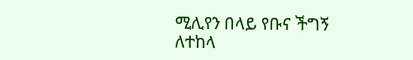ሚሊየን በላይ የቡና ችግኝ ለተከላ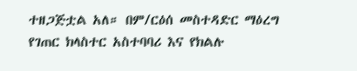ተዘጋጅቷል አለ። በም/ርዕሰ መስተዳድር ማዕረግ የገጠር ክላስተር አስተባባሪ እና የክልሉ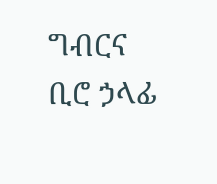ግብርና ቢሮ ኃላፊ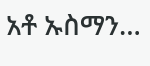አቶ ኡስማን…